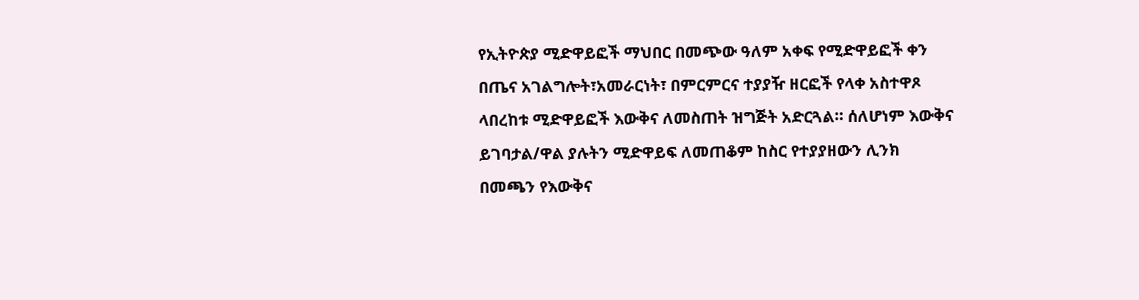የኢትዮጵያ ሚድዋይፎች ማህበር በመጭው ዓለም አቀፍ የሚድዋይፎች ቀን በጤና አገልግሎት፣አመራርነት፣ በምርምርና ተያያዥ ዘርፎች የላቀ አስተዋጾ ላበረከቱ ሚድዋይፎች እውቅና ለመስጠት ዝግጅት አድርጓል። ሰለሆነም እውቅና ይገባታል/ዋል ያሉትን ሚድዋይፍ ለመጠቆም ከስር የተያያዘውን ሊንክ በመጫን የእውቅና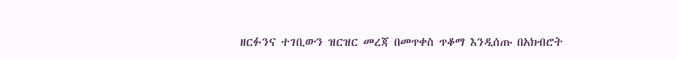ዘርፉንና ተገቢውን ዝርዝር መረጃ በመጥቀስ ጥቆማ እንዲሰጡ በአክብሮት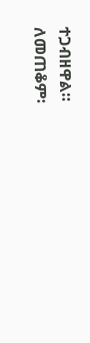ተጋብዘዋል።
ለመጠቆም፡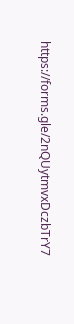https://forms.gle/2nQUytmvxDczbTrY7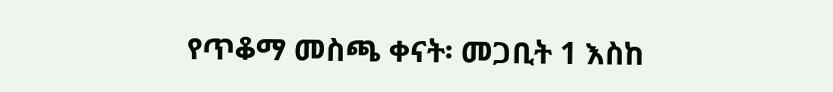የጥቆማ መስጫ ቀናት፡ መጋቢት 1 እስከ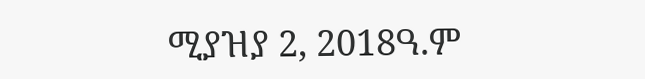ሚያዝያ 2, 2018ዓ.ም